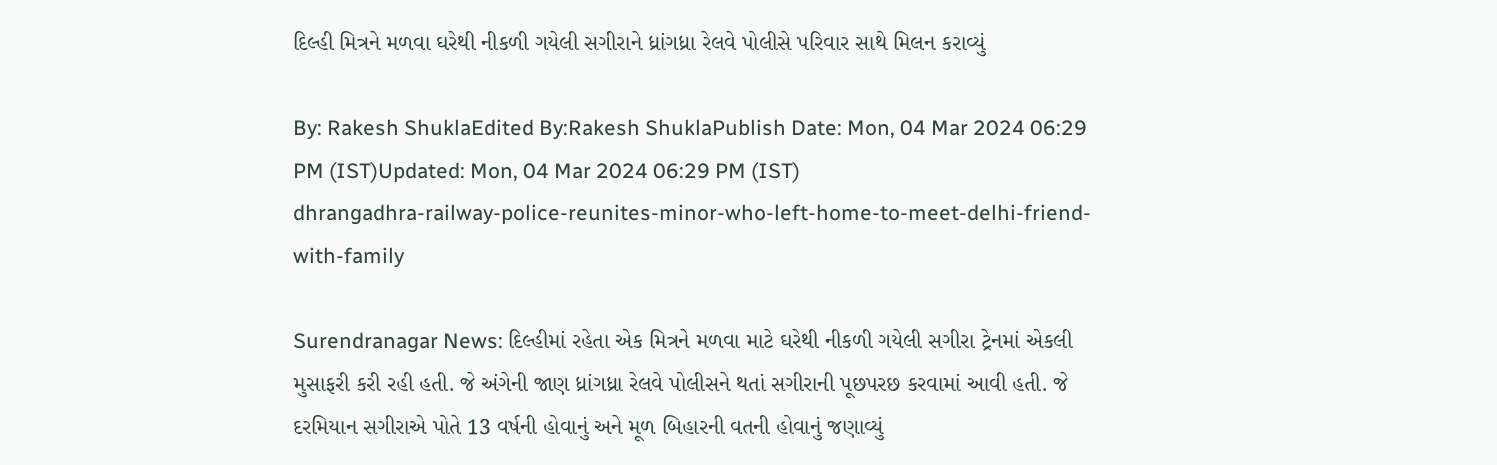દિલ્હી મિત્રને મળવા ઘરેથી નીકળી ગયેલી સગીરાને ધ્રાંગધ્રા રેલવે પોલીસે પરિવાર સાથે મિલન કરાવ્યું

By: Rakesh ShuklaEdited By:Rakesh ShuklaPublish Date: Mon, 04 Mar 2024 06:29 PM (IST)Updated: Mon, 04 Mar 2024 06:29 PM (IST)
dhrangadhra-railway-police-reunites-minor-who-left-home-to-meet-delhi-friend-with-family

Surendranagar News: દિલ્હીમાં રહેતા એક મિત્રને મળવા માટે ઘરેથી નીકળી ગયેલી સગીરા ટ્રેનમાં એકલી મુસાફરી કરી રહી હતી. જે અંગેની જાણ ધ્રાંગધ્રા રેલવે પોલીસને થતાં સગીરાની પૂછપરછ કરવામાં આવી હતી. જે દરમિયાન સગીરાએ પોતે 13 વર્ષની હોવાનું અને મૂળ બિહારની વતની હોવાનું જણાવ્યું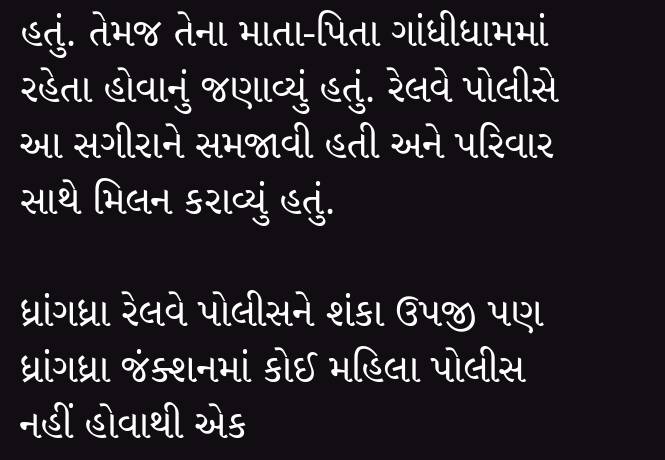હતું. તેમજ તેના માતા-પિતા ગાંધીધામમાં રહેતા હોવાનું જણાવ્યું હતું. રેલવે પોલીસે આ સગીરાને સમજાવી હતી અને પરિવાર સાથે મિલન કરાવ્યું હતું.

ધ્રાંગધ્રા રેલવે પોલીસને શંકા ઉપજી પણ ધ્રાંગધ્રા જંક્શનમાં કોઈ મહિલા પોલીસ નહીં હોવાથી એક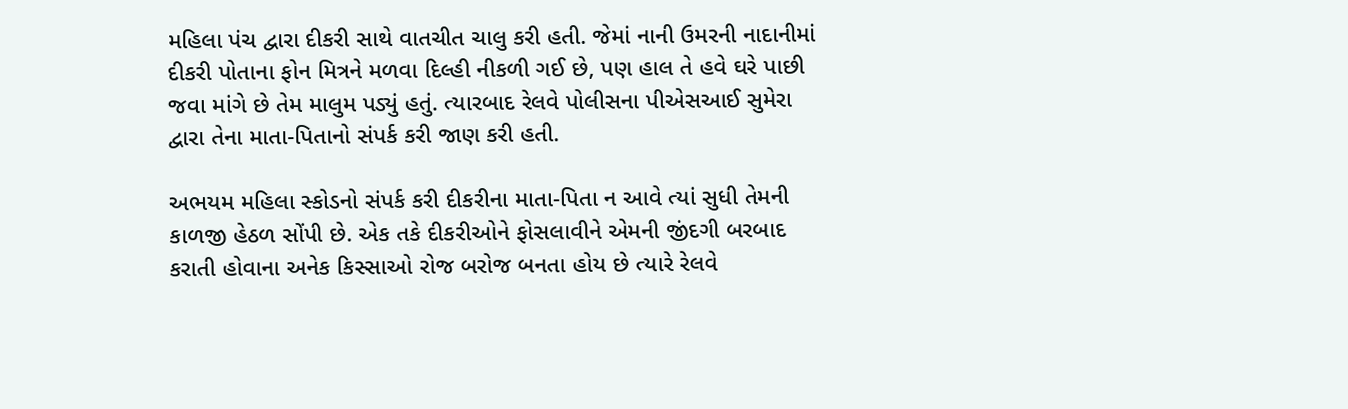મહિલા પંચ દ્વારા દીકરી સાથે વાતચીત ચાલુ કરી હતી. જેમાં નાની ઉમરની નાદાનીમાં દીકરી પોતાના ફોન મિત્રને મળવા દિલ્હી નીકળી ગઈ છે, પણ હાલ તે હવે ઘરે પાછી જવા માંગે છે તેમ માલુમ પડ્યું હતું. ત્યારબાદ રેલવે પોલીસના પીએસઆઈ સુમેરા દ્વારા તેના માતા-પિતાનો સંપર્ક કરી જાણ કરી હતી.

અભયમ મહિલા સ્કોડનો સંપર્ક કરી દીકરીના માતા-પિતા ન આવે ત્યાં સુધી તેમની કાળજી હેઠળ સોંપી છે. એક તકે દીકરીઓને ફોસલાવીને એમની જીંદગી બરબાદ કરાતી હોવાના અનેક કિસ્સાઓ રોજ બરોજ બનતા હોય છે ત્યારે રેલવે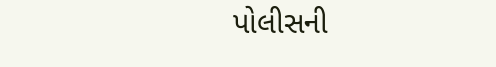પોલીસની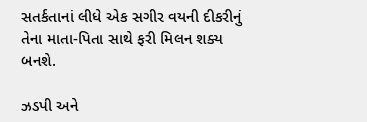સતર્કતાનાં લીધે એક સગીર વયની દીકરીનું તેના માતા-પિતા સાથે ફરી મિલન શક્ય બનશે.

ઝડપી અને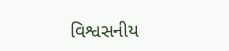વિશ્વસનીય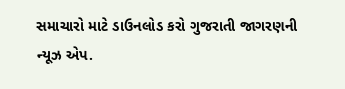સમાચારો માટે ડાઉનલોડ કરો ગુજરાતી જાગરણની ન્યૂઝ એપ.